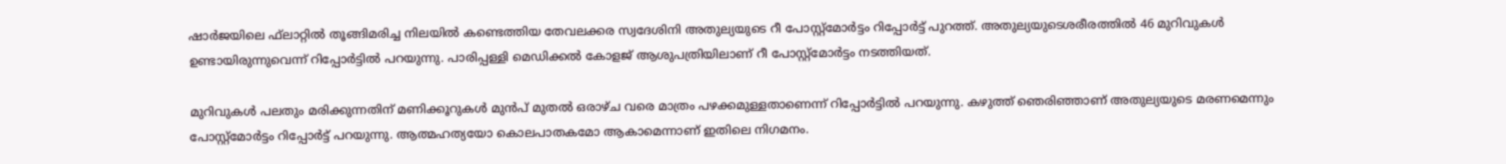ഷാര്‍ജയിലെ ഫ്‌ലാറ്റില്‍ തൂങ്ങിമരിച്ച നിലയില്‍ കണ്ടെത്തിയ തേവലക്കര സ്വദേശിനി അതുല്യയുടെ റീ പോസ്റ്റ്‌മോര്‍ട്ടം റിപ്പോര്‍ട്ട് പുറത്ത്. അതുല്യയുടെശരീരത്തില്‍ 46 മുറിവുകള്‍ ഉണ്ടായിരുന്നുവെന്ന് റിപ്പോര്‍ട്ടില്‍ പറയുന്നു. പാരിപ്പള്ളി മെഡിക്കല്‍ കോളജ് ആശുപത്രിയിലാണ് റീ പോസ്റ്റ്‌മോര്‍ട്ടം നടത്തിയത്.

മുറിവുകള്‍ പലതും മരിക്കുന്നതിന് മണിക്കൂറുകള്‍ മുന്‍പ് മുതല്‍ ഒരാഴ്ച വരെ മാത്രം പഴക്കമുള്ളതാണെന്ന് റിപ്പോര്‍ട്ടില്‍ പറയുന്നു. കഴുത്ത് ഞെരിഞ്ഞാണ് അതുല്യയുടെ മരണമെന്നും പോസ്റ്റ്‌മോര്‍ട്ടം റിപ്പോര്‍ട്ട് പറയുന്നു. ആത്മഹത്യയോ കൊലപാതകമോ ആകാമെന്നാണ് ഇതിലെ നിഗമനം.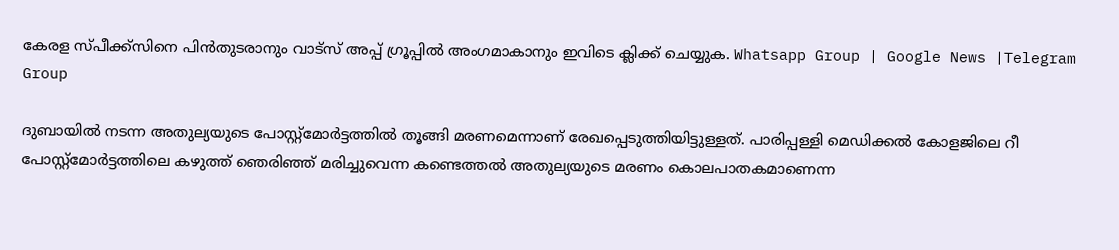കേരള സ്പീക്ക്സിനെ പിൻതുടരാനും വാട്സ് അപ്പ് ഗ്രൂപ്പിൽ അംഗമാകാനും ഇവിടെ ക്ലിക്ക് ചെയ്യുക. Whatsapp Group | Google News |Telegram Group

ദുബായില്‍ നടന്ന അതുല്യയുടെ പോസ്റ്റ്‌മോര്‍ട്ടത്തില്‍ തൂങ്ങി മരണമെന്നാണ് രേഖപ്പെടുത്തിയിട്ടുള്ളത്. പാരിപ്പള്ളി മെഡിക്കല്‍ കോളജിലെ റീ പോസ്റ്റ്‌മോര്‍ട്ടത്തിലെ കഴുത്ത് ഞെരിഞ്ഞ് മരിച്ചുവെന്ന കണ്ടെത്തല്‍ അതുല്യയുടെ മരണം കൊലപാതകമാണെന്ന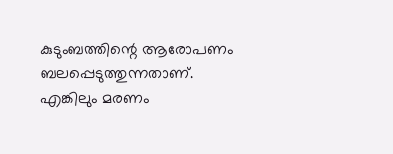കുടുംബത്തിന്റെ ആരോപണം ബലപ്പെടുത്തുന്നതാണ്. എങ്കിലും മരണം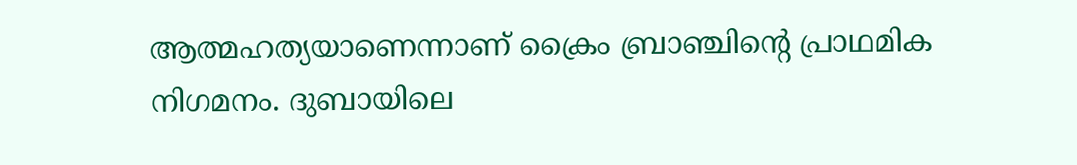ആത്മഹത്യയാണെന്നാണ് ക്രൈം ബ്രാഞ്ചിന്റെ പ്രാഥമിക നിഗമനം. ദുബായിലെ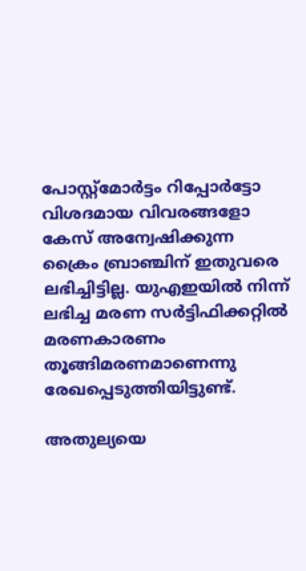പോസ്റ്റ്‌മോര്‍ട്ടം റിപ്പോര്‍ട്ടോ വിശദമായ വിവരങ്ങളോ കേസ് അന്വേഷിക്കുന്ന ക്രൈം ബ്രാഞ്ചിന് ഇതുവരെ ലഭിച്ചിട്ടില്ല. യുഎഇയില്‍ നിന്ന് ലഭിച്ച മരണ സര്‍ട്ടിഫിക്കറ്റില്‍ മരണകാരണം തൂങ്ങിമരണമാണെന്നു രേഖപ്പെടുത്തിയിട്ടുണ്ട്.

അതുല്യയെ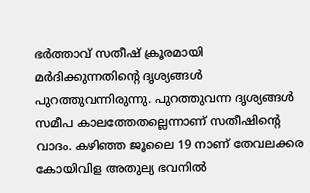ഭര്‍ത്താവ് സതീഷ് ക്രൂരമായി മര്‍ദിക്കുന്നതിന്റെ ദൃശ്യങ്ങള്‍ പുറത്തുവന്നിരുന്നു. പുറത്തുവന്ന ദൃശ്യങ്ങള്‍ സമീപ കാലത്തേതല്ലെന്നാണ് സതീഷിന്റെ വാദം. കഴിഞ്ഞ ജൂലൈ 19 നാണ് തേവലക്കര കോയിവിള അതുല്യ ഭവനില്‍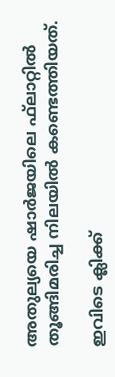അതുല്യയെ ഷാര്‍ജയിലെ ഫ്‌ലാറ്റില്‍ തൂങ്ങിമരിച്ച നിലയില്‍ കണ്ടെത്തിയത്.

ഇവിടെ ക്ലിക്ക്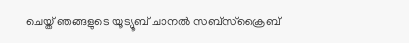ചെയ്ത് ഞങ്ങളുടെ യൂട്യൂബ് ചാനൽ സബ്സ്ക്രൈബ്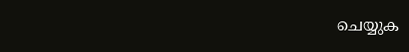ചെയ്യുക